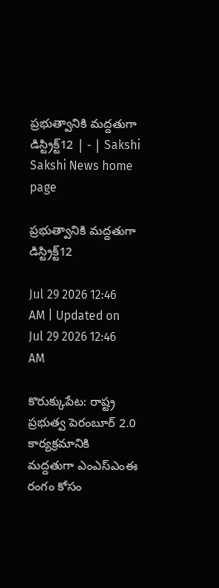ప్రభుత్వానికి మద్దతుగా డిస్ట్రిక్ట్‌12 | - | Sakshi
Sakshi News home page

ప్రభుత్వానికి మద్దతుగా డిస్ట్రిక్ట్‌12

Jul 29 2026 12:46 AM | Updated on Jul 29 2026 12:46 AM

కొరుక్కుపేట: రాష్ట్ర ప్రభుత్వ పెరంబూర్‌ 2.0 కార్యక్రమానికి మద్దతుగా ఎంఎస్‌ఎంఈ రంగం కోసం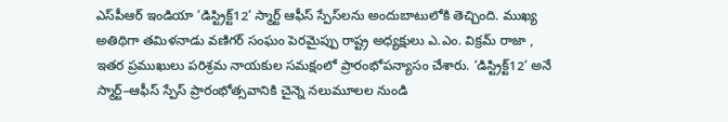ఎస్‌పీఆర్‌ ఇండియా ’డిస్ట్రిక్ట్‌12’ స్మార్ట్‌ ఆఫీస్‌ స్పేస్‌లను అందుబాటులోకి తెచ్చింది. ముఖ్య అతిథిగా తమిళనాడు వణిగర్‌ సంఘం పెరమైప్పు రాష్ట్ర అధ్యక్షులు ఎ.ఎం. విక్రమ్‌ రాజా , ఇతర ప్రముఖులు పరిశ్రమ నాయకుల సమక్షంలో ప్రారంభోపన్యాసం చేశారు. ‘డిస్ట్రిక్ట్‌12‘ అనే స్మార్ట్‌–ఆఫీస్‌ స్పేస్‌ ప్రారంభోత్సవానికి చైన్నె నలుమూలల నుండి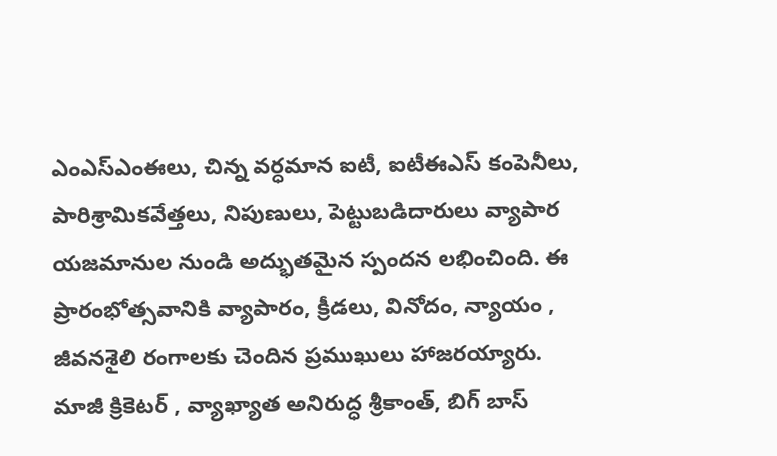ఎంఎస్‌ఎంఈలు, చిన్న వర్ధమాన ఐటీ, ఐటీఈఎస్‌ కంపెనీలు, పారిశ్రామికవేత్తలు, నిపుణులు, పెట్టుబడిదారులు వ్యాపార యజమానుల నుండి అద్భుతమైన స్పందన లభించింది. ఈ ప్రారంభోత్సవానికి వ్యాపారం, క్రీడలు, వినోదం, న్యాయం , జీవనశైలి రంగాలకు చెందిన ప్రముఖులు హాజరయ్యారు. మాజీ క్రికెటర్‌ , వ్యాఖ్యాత అనిరుద్ధ శ్రీకాంత్‌, బిగ్‌ బాస్‌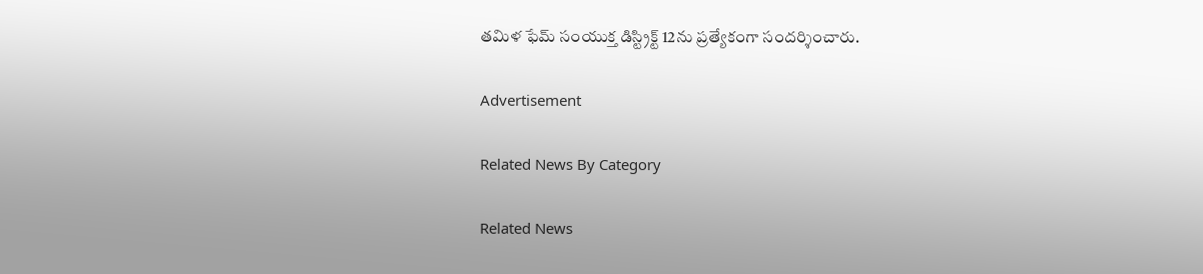తమిళ ఫేమ్‌ సంయుక్త డిస్ట్రిక్ట్‌ 12ను ప్రత్యేకంగా సందర్శించారు.

Advertisement

Related News By Category

Related News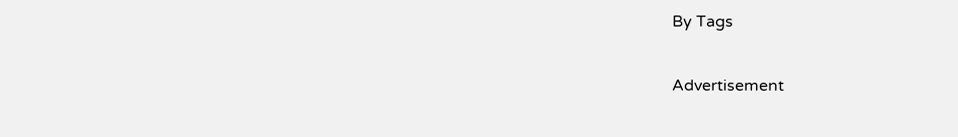By Tags

Advertisement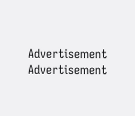Advertisement
Advertisement